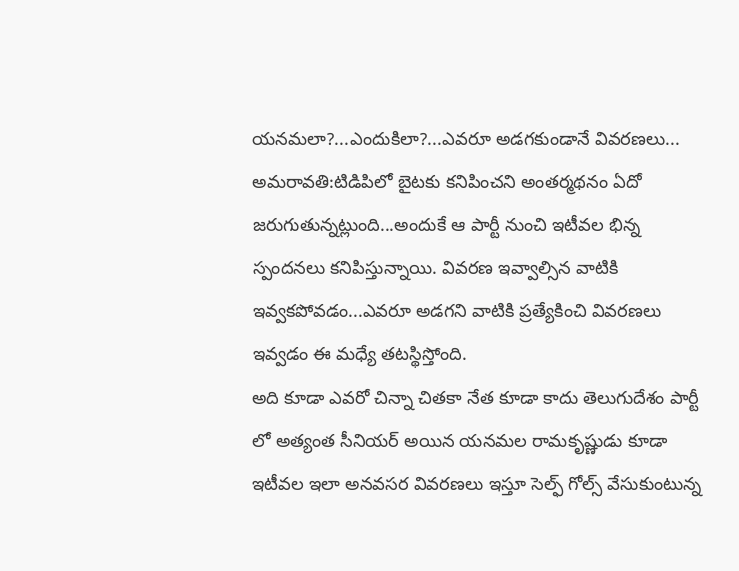యనమలా?...ఎందుకిలా?...ఎవరూ అడగకుండానే వివరణలు...
అమరావతి:టిడిపిలో బైటకు కనిపించని అంతర్మథనం ఏదో జరుగుతున్నట్లుంది...అందుకే ఆ పార్టీ నుంచి ఇటీవల భిన్న స్పందనలు కనిపిస్తున్నాయి. వివరణ ఇవ్వాల్సిన వాటికి ఇవ్వకపోవడం...ఎవరూ అడగని వాటికి ప్రత్యేకించి వివరణలు ఇవ్వడం ఈ మధ్యే తటస్థిస్తోంది.
అది కూడా ఎవరో చిన్నా చితకా నేత కూడా కాదు తెలుగుదేశం పార్టీ లో అత్యంత సీనియర్ అయిన యనమల రామకృష్ణుడు కూడా ఇటీవల ఇలా అనవసర వివరణలు ఇస్తూ సెల్ఫ్ గోల్స్ వేసుకుంటున్న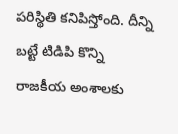పరిస్థితి కనిపిస్తోంది. దీన్ని బట్టే టిడిపి కొన్ని రాజకీయ అంశాలకు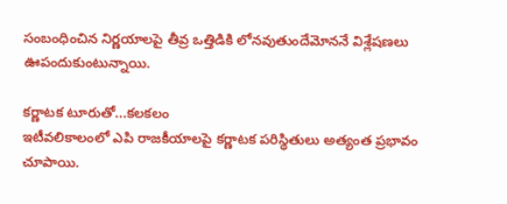సంబంధించిన నిర్ణయాలపై తీవ్ర ఒత్తిడికి లోనవుతుందేమోననే విశ్లేషణలు ఊపందుకుంటున్నాయి.

కర్ణాటక టూరుతో...కలకలం
ఇటీవలికాలంలో ఎపి రాజకీయాలపై కర్ణాటక పరిస్థితులు అత్యంత ప్రభావం చూపాయి.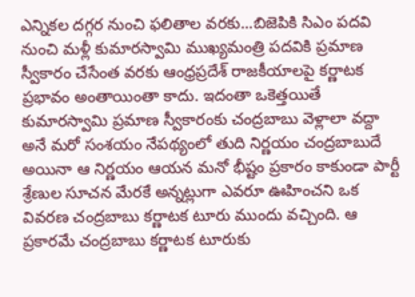ఎన్నికల దగ్గర నుంచి ఫలితాల వరకు...బిజెపికి సిఎం పదవి నుంచి మళ్లీ కుమారస్వామి ముఖ్యమంత్రి పదవికి ప్రమాణ స్వీకారం చేసేంత వరకు ఆంధ్రప్రదేశ్ రాజకీయాలపై కర్ణాటక ప్రభావం అంతాయింతా కాదు. ఇదంతా ఒకెత్తయితే కుమారస్వామి ప్రమాణ స్వీకారంకు చంద్రబాబు వెళ్లాలా వద్దా అనే మరో సంశయం నేపథ్యంలో తుది నిర్ణయం చంద్రబాబుదే అయినా ఆ నిర్ణయం ఆయన మనో భీష్టం ప్రకారం కాకుండా పార్టీ శ్రేణుల సూచన మేరకే అన్నట్లుగా ఎవరూ ఊహించని ఒక వివరణ చంద్రబాబు కర్ణాటక టూరు ముందు వచ్చింది. ఆ ప్రకారమే చంద్రబాబు కర్ణాటక టూరుకు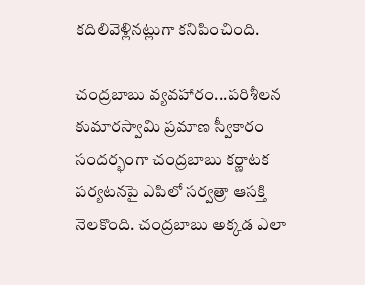కదిలివెళ్లినట్లుగా కనిపించింది.

చంద్రబాబు వ్యవహారం...పరిశీలన
కుమారస్వామి ప్రమాణ స్వీకారం సందర్భంగా చంద్రబాబు కర్ణాటక పర్యటనపై ఎపిలో సర్వత్రా ఆసక్తి నెలకొంది. చంద్రబాబు అక్కడ ఎలా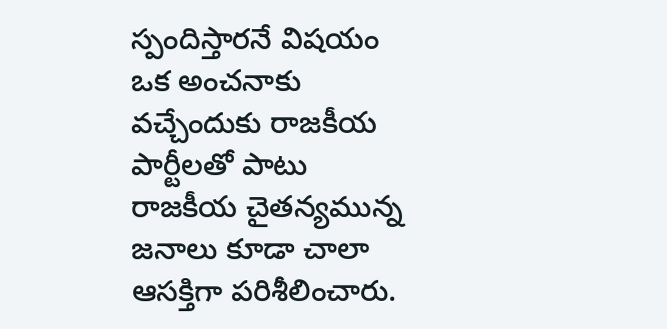స్పందిస్తారనే విషయం ఒక అంచనాకు వచ్చేందుకు రాజకీయ పార్టీలతో పాటు రాజకీయ చైతన్యమున్న జనాలు కూడా చాలా ఆసక్తిగా పరిశీలించారు.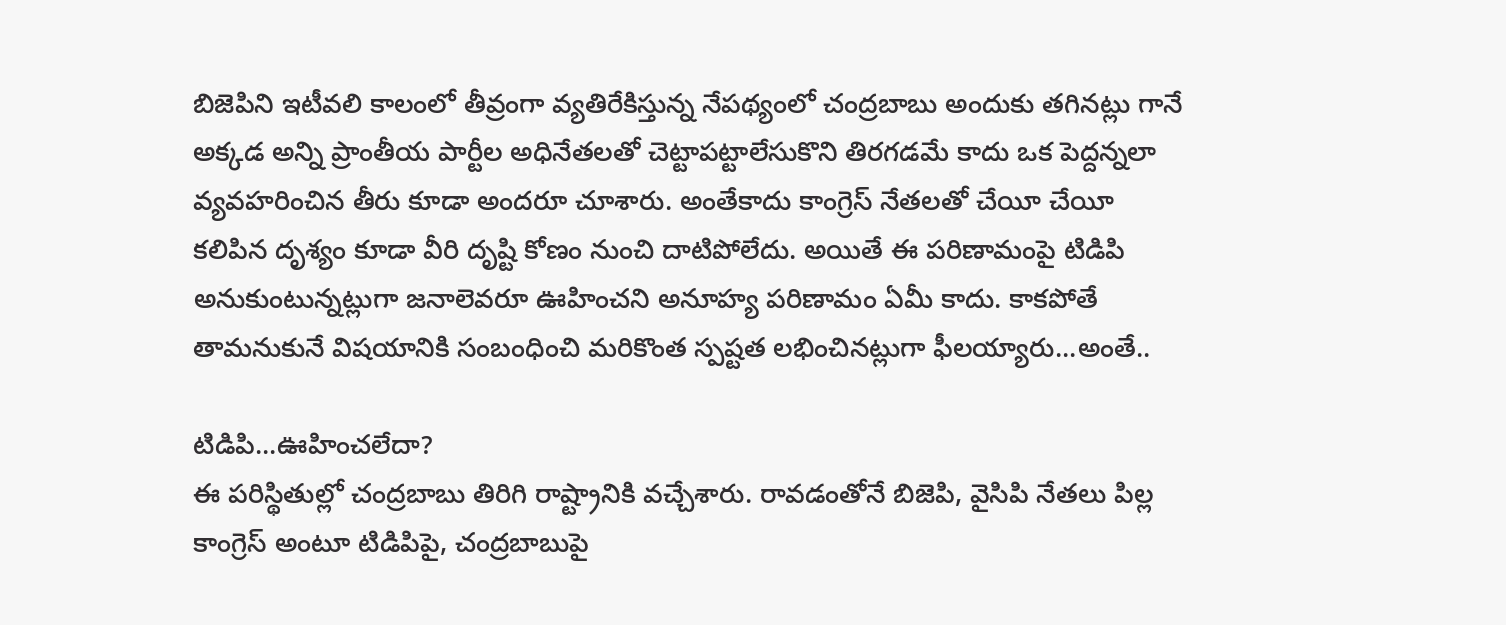బిజెపిని ఇటీవలి కాలంలో తీవ్రంగా వ్యతిరేకిస్తున్న నేపథ్యంలో చంద్రబాబు అందుకు తగినట్లు గానే అక్కడ అన్ని ప్రాంతీయ పార్టీల అధినేతలతో చెట్టాపట్టాలేసుకొని తిరగడమే కాదు ఒక పెద్దన్నలా వ్యవహరించిన తీరు కూడా అందరూ చూశారు. అంతేకాదు కాంగ్రెస్ నేతలతో చేయీ చేయీ కలిపిన దృశ్యం కూడా వీరి దృష్టి కోణం నుంచి దాటిపోలేదు. అయితే ఈ పరిణామంపై టిడిపి అనుకుంటున్నట్లుగా జనాలెవరూ ఊహించని అనూహ్య పరిణామం ఏమీ కాదు. కాకపోతే తామనుకునే విషయానికి సంబంధించి మరికొంత స్పష్టత లభించినట్లుగా ఫీలయ్యారు...అంతే..

టిడిపి...ఊహించలేదా?
ఈ పరిస్థితుల్లో చంద్రబాబు తిరిగి రాష్ట్రానికి వచ్చేశారు. రావడంతోనే బిజెపి, వైసిపి నేతలు పిల్ల కాంగ్రెస్ అంటూ టిడిపిపై, చంద్రబాబుపై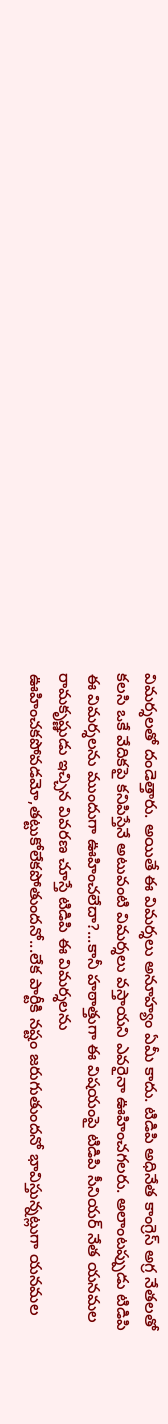విమర్శలతో దండెత్తారు. అయితే ఈ విమర్శలు అనూహ్యం ఏమీ కాదు. టిడిపి అధినేత కాంగ్రెస్ అగ్ర నేతలతో కలసి ఒకే వేదికపై కనిపిస్తేనే అటువంటి విమర్శలు వస్తాయని ఎవరైనా ఊహించగలరు. అలాంటప్పుడు టిడిపి ఈ విమర్శలను ముందుగా ఊహించలేదా?...కానీ హఠాత్తుగా ఈ విషయంపై టిడిపి సీనియర్ నేత యనమల రామకృష్ణుడు ఇచ్చిన వివరణ చూస్తే టిడిపి ఈ విమర్శలను ఊహించకపోవడమో,తట్టుకోలేకపోతుందనో...లేక పార్టీకి నష్టం జరుగుతుందనో భావిస్తున్నట్లుగా యనమల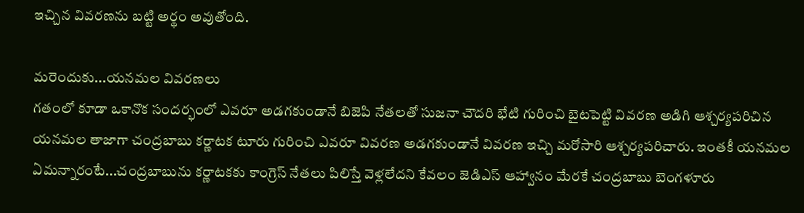ఇచ్చిన వివరణను బట్టి అర్థం అవుతోంది.

మరెందుకు...యనమల వివరణలు
గతంలో కూడా ఒకానొక సందర్భంలో ఎవరూ అడగకుండానే బిజెపి నేతలతో సుజనా చౌదరి భేటి గురించి బైటపెట్టి వివరణ అడిగి ఆశ్చర్యపరిచిన యనమల తాజాగా చంద్రబాబు కర్ణాటక టూరు గురించి ఎవరూ వివరణ అడగకుండానే వివరణ ఇచ్చి మరోసారి ఆశ్చర్యపరిచారు. ఇంతకీ యనమల ఏమన్నారంటే...చంద్రబాబును కర్ణాటకకు కాంగ్రెస్ నేతలు పిలిస్తే వెళ్లలేదని కేవలం జెడిఎస్ ఆహ్వానం మేరకే చంద్రబాబు బెంగళూరు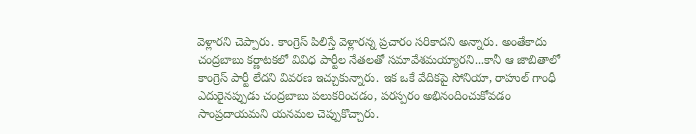వెళ్లారని చెప్పారు. కాంగ్రెస్ పిలిస్తే వెళ్లారన్న ప్రచారం సరికాదని అన్నారు. అంతేకాదు చంద్రబాబు కర్ణాటకలో వివిధ పార్టీల నేతలతో సమావేశమయ్యారని...కానీ ఆ జాబితాలో కాంగ్రెస్ పార్టీ లేదని వివరణ ఇచ్చుకున్నారు. ఇక ఒకే వేదికపై సోనియా, రాహుల్ గాంధీ ఎదురైనప్పుడు చంద్రబాబు పలుకరించడం, పరస్పరం అభినందించుకోవడం సాంప్రదాయమని యనమల చెప్పుకొచ్చారు.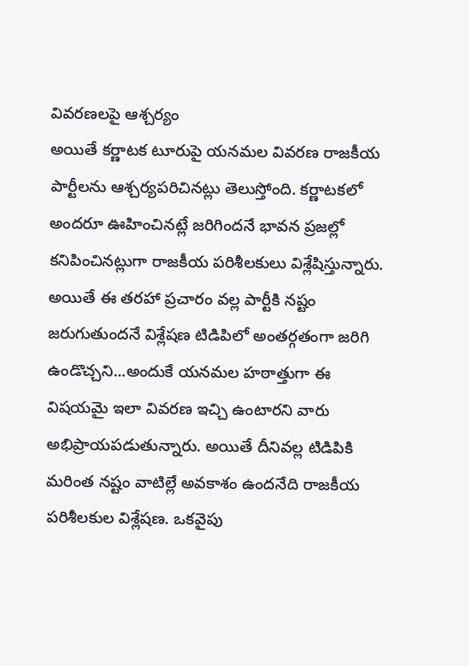వివరణలపై ఆశ్చర్యం
అయితే కర్ణాటక టూరుపై యనమల వివరణ రాజకీయ పార్టీలను ఆశ్చర్యపరిచినట్లు తెలుస్తోంది. కర్ణాటకలో అందరూ ఊహించినట్లే జరిగిందనే భావన ప్రజల్లో కనిపించినట్లుగా రాజకీయ పరిశీలకులు విశ్లేషిస్తున్నారు. అయితే ఈ తరహా ప్రచారం వల్ల పార్టీకి నష్టం జరుగుతుందనే విశ్లేషణ టిడిపిలో అంతర్గతంగా జరిగి ఉండొచ్చని...అందుకే యనమల హఠాత్తుగా ఈ విషయమై ఇలా వివరణ ఇచ్చి ఉంటారని వారు అభిప్రాయపడుతున్నారు. అయితే దీనివల్ల టిడిపికి మరింత నష్టం వాటిల్లే అవకాశం ఉందనేది రాజకీయ పరిశీలకుల విశ్లేషణ. ఒకవైపు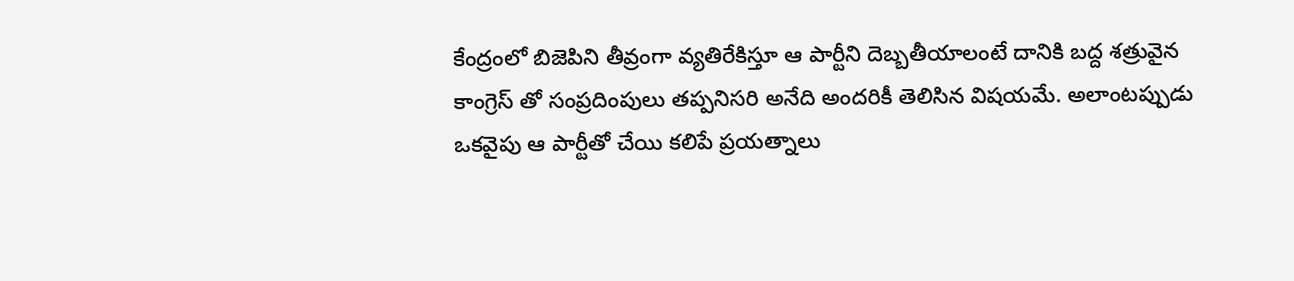కేంద్రంలో బిజెపిని తీవ్రంగా వ్యతిరేకిస్తూ ఆ పార్టీని దెబ్బతీయాలంటే దానికి బద్ద శత్రువైన కాంగ్రెస్ తో సంప్రదింపులు తప్పనిసరి అనేది అందరికీ తెలిసిన విషయమే. అలాంటప్పుడు ఒకవైపు ఆ పార్టీతో చేయి కలిపే ప్రయత్నాలు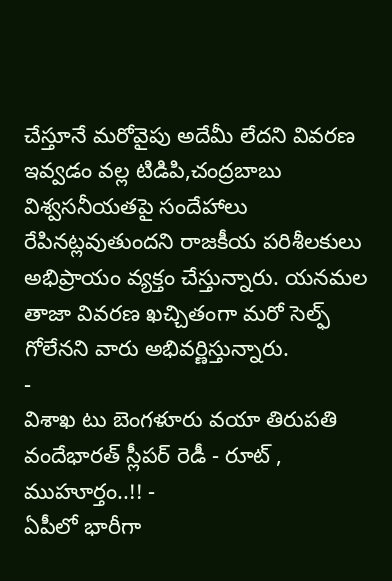చేస్తూనే మరోవైపు అదేమీ లేదని వివరణ ఇవ్వడం వల్ల టిడిపి,చంద్రబాబు విశ్వసనీయతపై సందేహాలు రేపినట్లవుతుందని రాజకీయ పరిశీలకులు అభిప్రాయం వ్యక్తం చేస్తున్నారు. యనమల తాజా వివరణ ఖచ్చితంగా మరో సెల్ఫ్ గోలేనని వారు అభివర్ణిస్తున్నారు.
-
విశాఖ టు బెంగళూరు వయా తిరుపతి వందేభారత్ స్లీపర్ రెడీ - రూట్ , ముహూర్తం..!! -
ఏపీలో భారీగా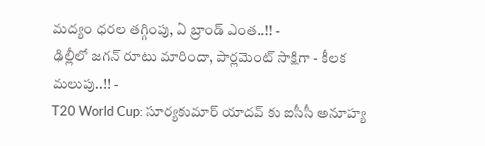మద్యం ధరల తగ్గింపు, ఏ బ్రాండ్ ఎంత..!! -
ఢిల్లీలో జగన్ రూటు మారిందా, పార్లమెంట్ సాక్షిగా - కీలక మలుపు..!! -
T20 World Cup: సూర్యకుమార్ యాదవ్ కు ఐసీసీ అనూహ్య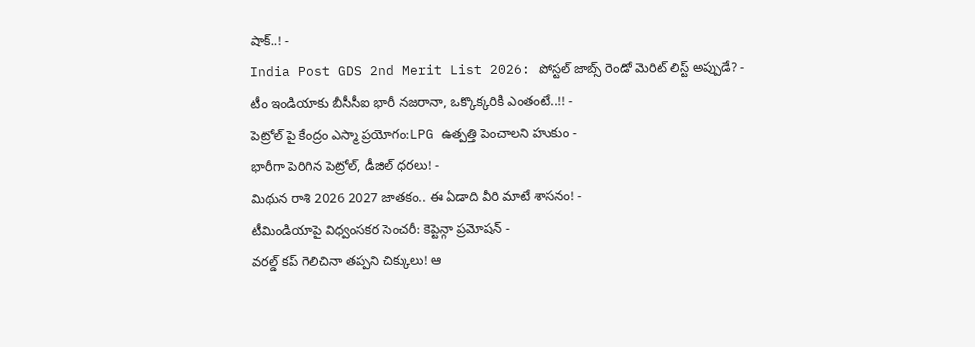షాక్..! -
India Post GDS 2nd Merit List 2026: పోస్టల్ జాబ్స్ రెండో మెరిట్ లిస్ట్ అప్పుడే? -
టీం ఇండియాకు బీసీసీఐ భారీ నజరానా, ఒక్కొక్కరికి ఎంతంటే..!! -
పెట్రోల్ పై కేంద్రం ఎస్మా ప్రయోగం:LPG ఉత్పత్తి పెంచాలని హుకుం -
భారీగా పెరిగిన పెట్రోల్, డీజిల్ ధరలు! -
మిథున రాశి 2026 2027 జాతకం.. ఈ ఏడాది వీరి మాటే శాసనం! -
టీమిండియాపై విధ్వంసకర సెంచరీ: కెప్టెన్గా ప్రమోషన్ -
వరల్డ్ కప్ గెలిచినా తప్పని చిక్కులు! ఆ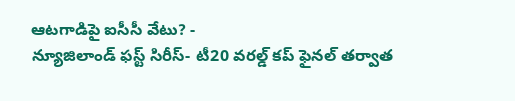ఆటగాడిపై ఐసీసీ వేటు? -
న్యూజిలాండ్ ఫస్ట్ సిరీస్- టీ20 వరల్డ్ కప్ ఫైనల్ తర్వాత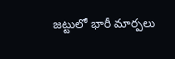జట్టులో భారీ మార్పలు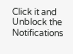Click it and Unblock the Notifications